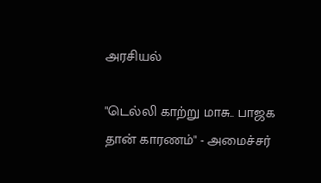அரசியல்

"டெல்லி காற்று மாசு.. பாஜக தான் காரணம்" - அமைச்சர்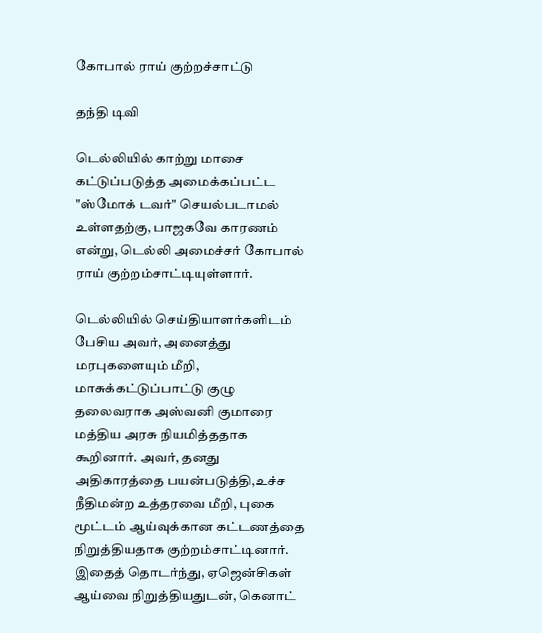கோபால் ராய் குற்றச்சாட்டு

தந்தி டிவி

டெல்லியில் காற்று மாசை கட்டுப்படுத்த அமைக்கப்பட்ட "ஸ்மோக் டவர்" செயல்படாமல் உள்ளதற்கு, பாஜகவே காரணம் என்று, டெல்லி அமைச்சர் கோபால் ராய் குற்றம்சாட்டியுள்ளார்.

டெல்லியில் செய்தியாளர்களிடம் பேசிய அவர், அனைத்து மரபுகளையும் மீறி, மாசுக்கட்டுப்பாட்டு குழு தலைவராக அஸ்வனி குமாரை மத்திய அரசு நியமித்ததாக கூறினார். அவர், தனது அதிகாரத்தை பயன்படுத்தி,உச்ச நீதிமன்ற உத்தரவை மீறி, புகை மூட்டம் ஆய்வுக்கான கட்டணத்தை நிறுத்தியதாக குற்றம்சாட்டினார். இதைத் தொடர்ந்து, ஏஜென்சிகள் ஆய்வை நிறுத்தியதுடன், கெனாட்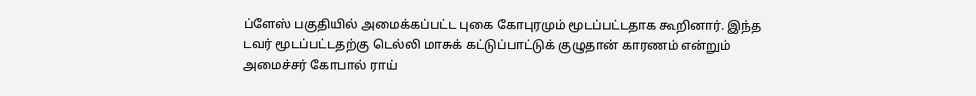ப்ளேஸ் பகுதியில் அமைக்கப்பட்ட புகை கோபுரமும் மூடப்பட்டதாக கூறினார். இந்த டவர் மூடப்பட்டதற்கு டெல்லி மாசுக் கட்டுப்பாட்டுக் குழுதான் காரணம் என்றும் அமைச்சர் கோபால் ராய்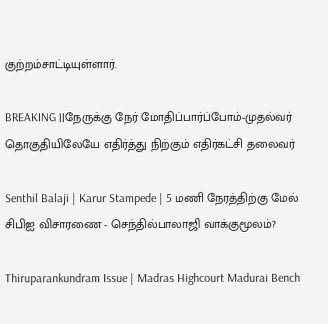குற்றம்சாட்டியுள்ளார்.

BREAKING ||நேருக்கு நேர் மோதிப்பார்ப்போம்-முதல்வர் தொகுதியிலேயே எதிர்த்து நிற்கும் எதிர்கட்சி தலைவர்

Senthil Balaji | Karur Stampede | 5 மணி நேரத்திற்கு மேல் சிபிஐ விசாரணை - செந்தில்பாலாஜி வாக்குமூலம்?

Thiruparankundram Issue | Madras Highcourt Madurai Bench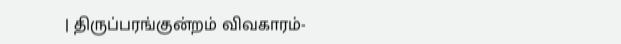| திருப்பரங்குன்றம் விவகாரம்-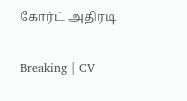கோர்ட் அதிரடி

Breaking | CV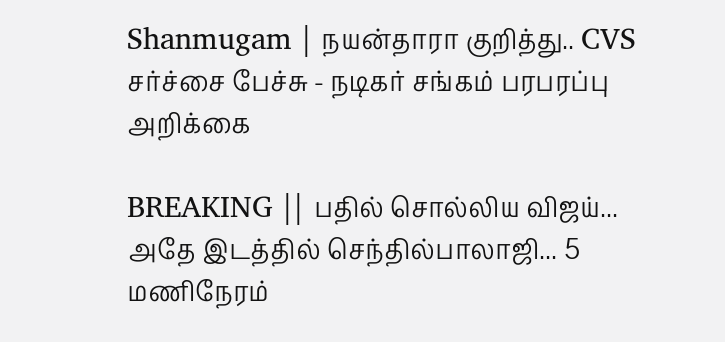Shanmugam | நயன்தாரா குறித்து.. CVS சர்ச்சை பேச்சு - நடிகர் சங்கம் பரபரப்பு அறிக்கை

BREAKING || பதில் சொல்லிய விஜய்... அதே இடத்தில் செந்தில்பாலாஜி... 5 மணிநேரம்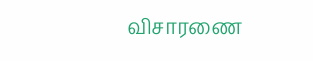விசாரணை